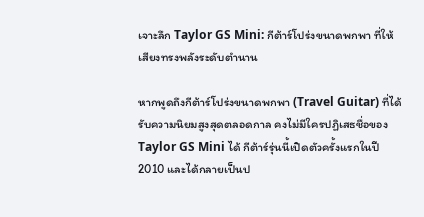เจาะลึก Taylor GS Mini: กีต้าร์โปร่งขนาดพกพา ที่ให้เสียงทรงพลังระดับตำนาน

หากพูดถึงกีต้าร์โปร่งขนาดพกพา (Travel Guitar) ที่ได้รับความนิยมสูงสุดตลอดกาล คงไม่มีใครปฏิเสธชื่อของ Taylor GS Mini ได้ กีต้าร์รุ่นนี้เปิดตัวครั้งแรกในปี 2010 และได้กลายเป็นป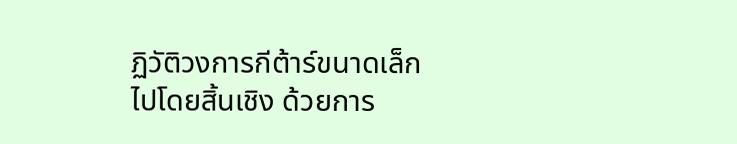ฏิวัติวงการกีต้าร์ขนาดเล็กไปโดยสิ้นเชิง ด้วยการ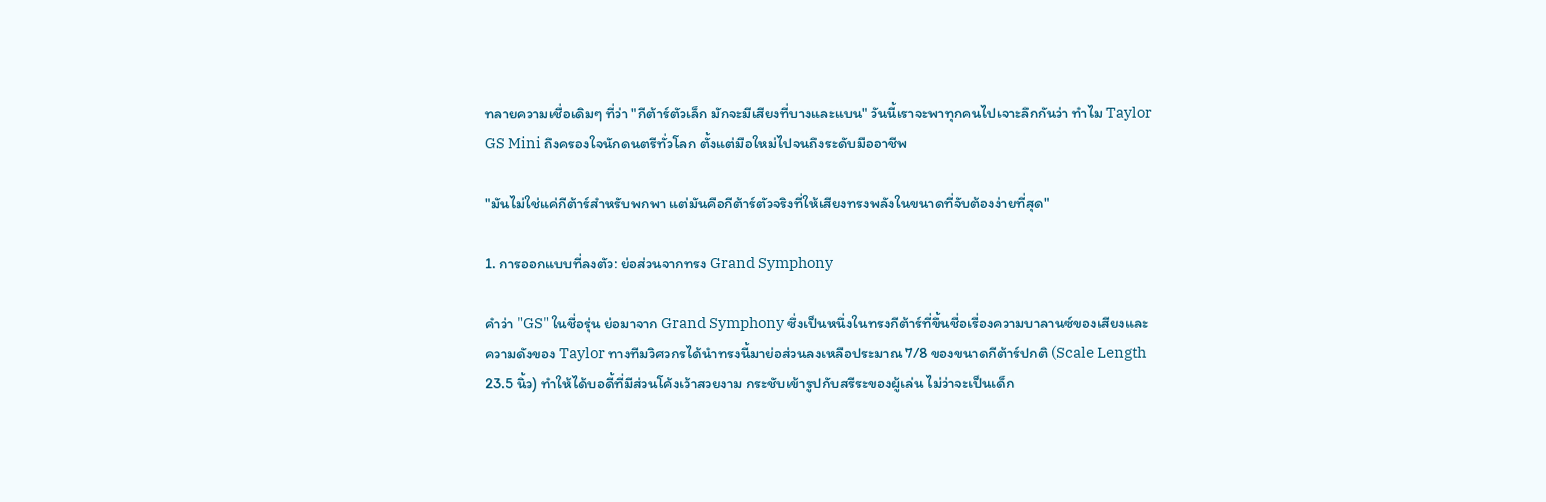ทลายความเชื่อเดิมๆ ที่ว่า "กีต้าร์ตัวเล็ก มักจะมีเสียงที่บางและแบน" วันนี้เราจะพาทุกคนไปเจาะลึกกันว่า ทำไม Taylor GS Mini ถึงครองใจนักดนตรีทั่วโลก ตั้งแต่มือใหม่ไปจนถึงระดับมืออาชีพ

"มันไม่ใช่แค่กีต้าร์สำหรับพกพา แต่มันคือกีต้าร์ตัวจริงที่ให้เสียงทรงพลังในขนาดที่จับต้องง่ายที่สุด"

1. การออกแบบที่ลงตัว: ย่อส่วนจากทรง Grand Symphony

คำว่า "GS" ในชื่อรุ่น ย่อมาจาก Grand Symphony ซึ่งเป็นหนึ่งในทรงกีต้าร์ที่ขึ้นชื่อเรื่องความบาลานซ์ของเสียงและความดังของ Taylor ทางทีมวิศวกรได้นำทรงนี้มาย่อส่วนลงเหลือประมาณ 7/8 ของขนาดกีต้าร์ปกติ (Scale Length 23.5 นิ้ว) ทำให้ได้บอดี้ที่มีส่วนโค้งเว้าสวยงาม กระชับเข้ารูปกับสรีระของผู้เล่น ไม่ว่าจะเป็นเด็ก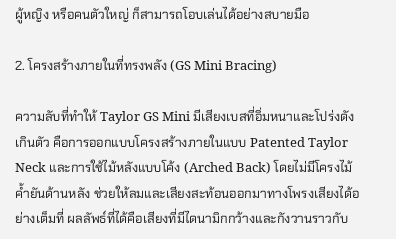ผู้หญิง หรือคนตัวใหญ่ ก็สามารถโอบเล่นได้อย่างสบายมือ

2. โครงสร้างภายในที่ทรงพลัง (GS Mini Bracing)

ความลับที่ทำให้ Taylor GS Mini มีเสียงเบสที่อิ่มหนาและโปร่งดังเกินตัว คือการออกแบบโครงสร้างภายในแบบ Patented Taylor Neck และการใช้ไม้หลังแบบโค้ง (Arched Back) โดยไม่มีโครงไม้ค้ำยันด้านหลัง ช่วยให้ลมและเสียงสะท้อนออกมาทางโพรงเสียงได้อย่างเต็มที่ ผลลัพธ์ที่ได้คือเสียงที่มีไดนามิกกว้างและกังวานราวกับ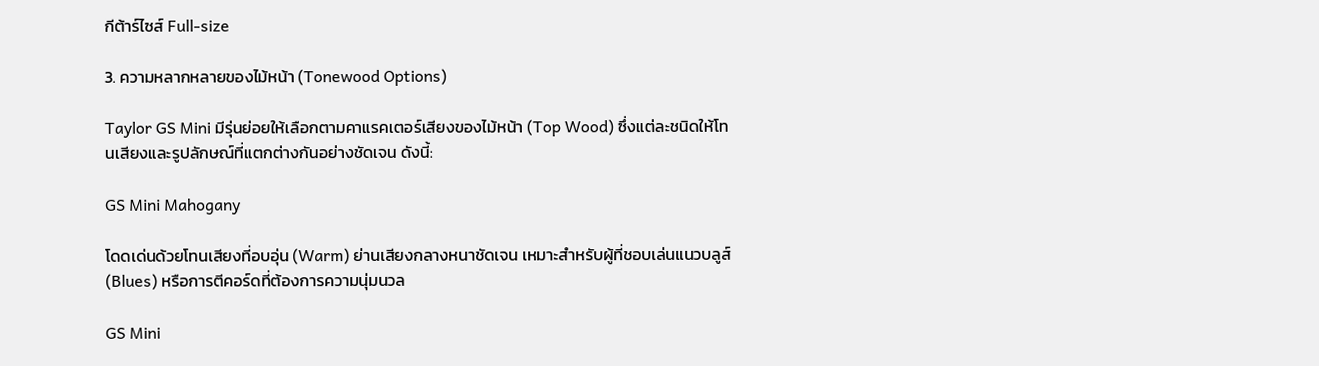กีต้าร์ไซส์ Full-size

3. ความหลากหลายของไม้หน้า (Tonewood Options)

Taylor GS Mini มีรุ่นย่อยให้เลือกตามคาแรคเตอร์เสียงของไม้หน้า (Top Wood) ซึ่งแต่ละชนิดให้โทนเสียงและรูปลักษณ์ที่แตกต่างกันอย่างชัดเจน ดังนี้:

GS Mini Mahogany

โดดเด่นด้วยโทนเสียงที่อบอุ่น (Warm) ย่านเสียงกลางหนาชัดเจน เหมาะสำหรับผู้ที่ชอบเล่นแนวบลูส์ (Blues) หรือการตีคอร์ดที่ต้องการความนุ่มนวล

GS Mini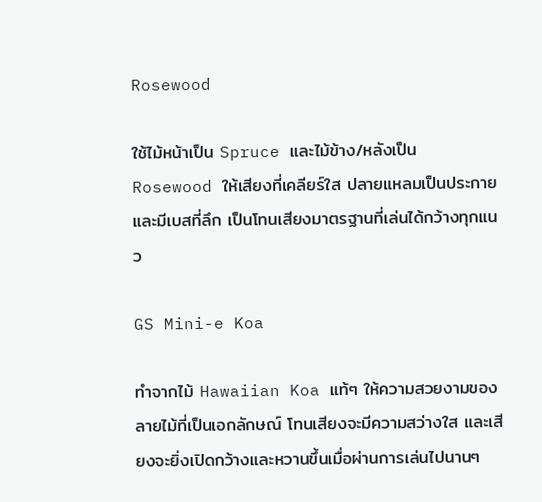Rosewood

ใช้ไม้หน้าเป็น Spruce และไม้ข้าง/หลังเป็น Rosewood ให้เสียงที่เคลียร์ใส ปลายแหลมเป็นประกาย และมีเบสที่ลึก เป็นโทนเสียงมาตรฐานที่เล่นได้กว้างทุกแนว

GS Mini-e Koa

ทำจากไม้ Hawaiian Koa แท้ๆ ให้ความสวยงามของลายไม้ที่เป็นเอกลักษณ์ โทนเสียงจะมีความสว่างใส และเสียงจะยิ่งเปิดกว้างและหวานขึ้นเมื่อผ่านการเล่นไปนานๆ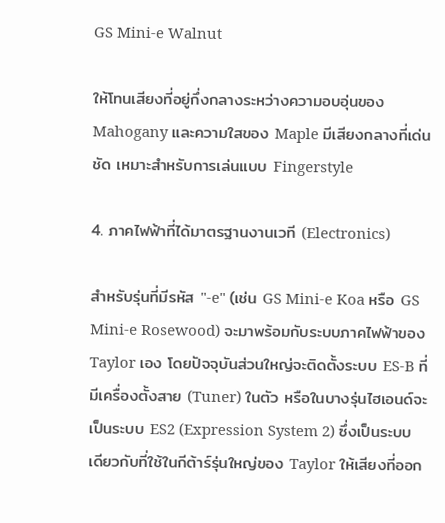GS Mini-e Walnut

ให้โทนเสียงที่อยู่กึ่งกลางระหว่างความอบอุ่นของ Mahogany และความใสของ Maple มีเสียงกลางที่เด่นชัด เหมาะสำหรับการเล่นแบบ Fingerstyle

4. ภาคไฟฟ้าที่ได้มาตรฐานงานเวที (Electronics)

สำหรับรุ่นที่มีรหัส "-e" (เช่น GS Mini-e Koa หรือ GS Mini-e Rosewood) จะมาพร้อมกับระบบภาคไฟฟ้าของ Taylor เอง โดยปัจจุบันส่วนใหญ่จะติดตั้งระบบ ES-B ที่มีเครื่องตั้งสาย (Tuner) ในตัว หรือในบางรุ่นไฮเอนด์จะเป็นระบบ ES2 (Expression System 2) ซึ่งเป็นระบบเดียวกับที่ใช้ในกีต้าร์รุ่นใหญ่ของ Taylor ให้เสียงที่ออก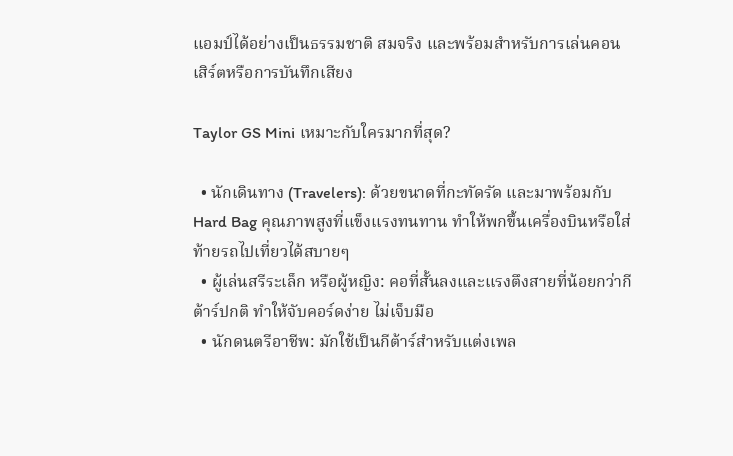แอมป์ได้อย่างเป็นธรรมชาติ สมจริง และพร้อมสำหรับการเล่นคอนเสิร์ตหรือการบันทึกเสียง

Taylor GS Mini เหมาะกับใครมากที่สุด?

  • นักเดินทาง (Travelers): ด้วยขนาดที่กะทัดรัด และมาพร้อมกับ Hard Bag คุณภาพสูงที่แข็งแรงทนทาน ทำให้พกขึ้นเครื่องบินหรือใส่ท้ายรถไปเที่ยวได้สบายๆ
  • ผู้เล่นสรีระเล็ก หรือผู้หญิง: คอที่สั้นลงและแรงตึงสายที่น้อยกว่ากีต้าร์ปกติ ทำให้จับคอร์ดง่าย ไม่เจ็บมือ
  • นักดนตรีอาชีพ: มักใช้เป็นกีต้าร์สำหรับแต่งเพล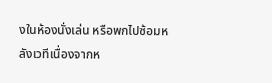งในห้องนั่งเล่น หรือพกไปซ้อมหลังเวทีเนื่องจากห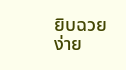ยิบฉวยง่าย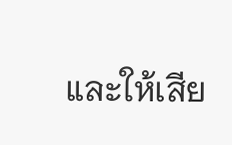และให้เสีย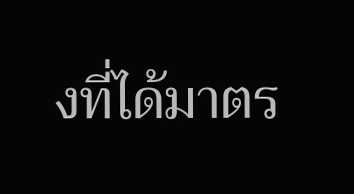งที่ได้มาตร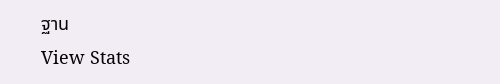ฐาน
View Stats